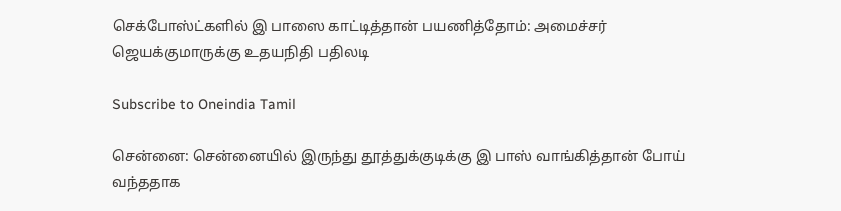செக்போஸ்ட்களில் இ பாஸை காட்டித்தான் பயணித்தோம்: அமைச்சர் ஜெயக்குமாருக்கு உதயநிதி பதிலடி

Subscribe to Oneindia Tamil

சென்னை: சென்னையில் இருந்து தூத்துக்குடிக்கு இ பாஸ் வாங்கித்தான் போய் வந்ததாக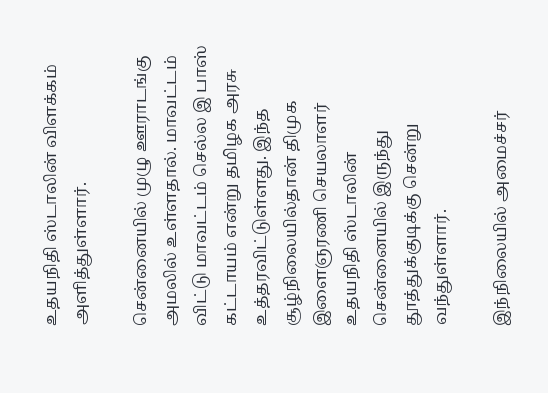உதயநிதி ஸ்டாலின் விளக்கம் அளித்துள்ளார்.

சென்னையில் முழு ஊராடங்கு அமலில் உள்ளதால். மாவட்டம் விட்டு மாவட்டம் செல்ல இ பாஸ் கட்டாயம் என்று தமிழக அரசு உத்தரவிட்டுள்ளது. இந்த சூழ்நிலையில்தான் திமுக இளைஞரணி செயலாளர் உதயநிதி ஸ்டாலின் சென்னையில் இருந்து தூத்துக்குடிக்கு சென்று வந்துள்ளார்.

இந்நிலையில் அமைச்சர்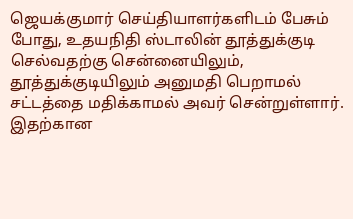ஜெயக்குமார் செய்தியாளர்களிடம் பேசும் போது, உதயநிதி ஸ்டாலின் தூத்துக்குடி செல்வதற்கு சென்னையிலும், தூத்துக்குடியிலும் அனுமதி பெறாமல் சட்டத்தை மதிக்காமல் அவர் சென்றுள்ளார். இதற்கான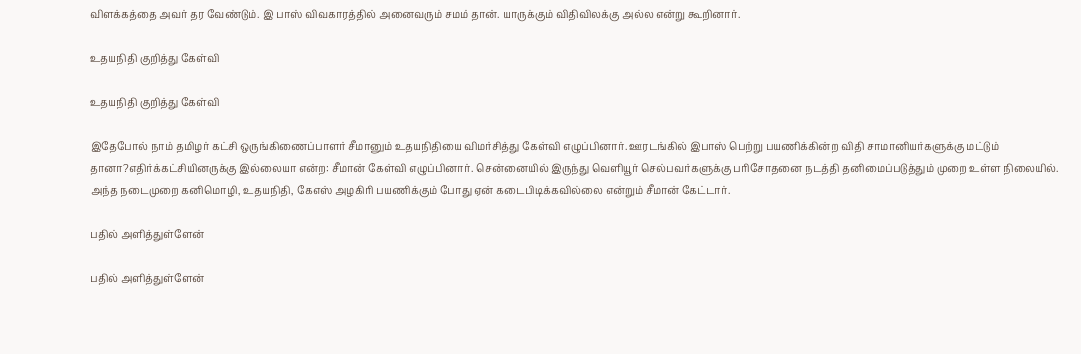விளக்கத்தை அவர் தர வேண்டும். இ பாஸ் விவகாரத்தில் அனைவரும் சமம் தான். யாருக்கும் விதிவிலக்கு அல்ல என்று கூறினார்.

உதயநிதி குறித்து கேள்வி

உதயநிதி குறித்து கேள்வி

இதேபோல் நாம் தமிழர் கட்சி ஒருங்கிணைப்பாளர் சீமானும் உதயநிதியை விமர்சித்து கேள்வி எழுப்பினார். ஊரடங்கில் இபாஸ் பெற்று பயணிக்கின்ற விதி சாமானியர்களுக்கு மட்டும் தானா?எதிர்க்கட்சியினருக்கு இல்லையா என்ற: சீமான் கேள்வி எழுப்பினார். சென்னையில் இருந்து வெளியூர் செல்பவர்களுக்கு பரிசோதனை நடத்தி தனிமைப்படுத்தும் முறை உள்ள நிலையில். அந்த நடைமுறை கனிமொழி, உதயநிதி, கேஎஸ் அழகிரி பயணிக்கும் போது ஏன் கடைபிடிக்கவில்லை என்றும் சீமான் கேட்டார்.

பதில் அளித்துள்ளேன்

பதில் அளித்துள்ளேன்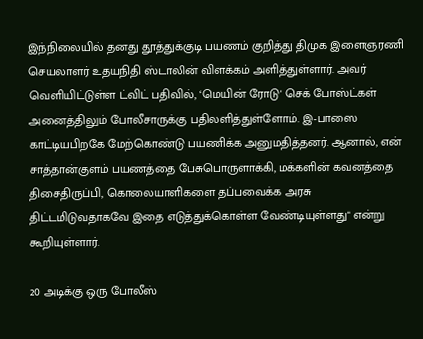இந்நிலையில் தனது தூத்துக்குடி பயணம் குறித்து திமுக இளைஞரணி செயலாளர் உதயநிதி ஸ்டாலின் விளக்கம் அளித்துள்ளார். அவர் வெளியிட்டுள்ள ட்விட் பதிவில், ‘மெயின் ரோடு' செக் போஸ்ட்கள் அனைத்திலும் போலீசாருக்கு பதிலளித்துள்ளோம். இ-பாஸை காட்டியபிறகே மேற்கொண்டு பயணிக்க அனுமதித்தனர். ஆனால், என் சாத்தான்குளம் பயணத்தை பேசுபொருளாக்கி, மக்களின் கவனத்தை திசைதிருப்பி, கொலையாளிகளை தப்பவைக்க அரசு திட்டமிடுவதாகவே இதை எடுத்துக்கொள்ள வேண்டியுள்ளது" என்று கூறியுள்ளார்.

20 அடிக்கு ஒரு போலீஸ்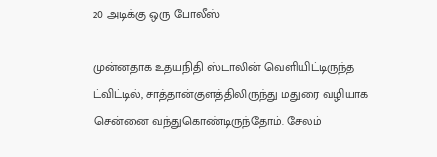20 அடிக்கு ஒரு போலீஸ்

முன்னதாக உதயநிதி ஸ்டாலின் வெளியிட்டிருந்த ட்விட்டில், சாத்தான்குளத்திலிருந்து மதுரை வழியாக சென்னை வந்துகொண்டிருந்தோம். சேலம்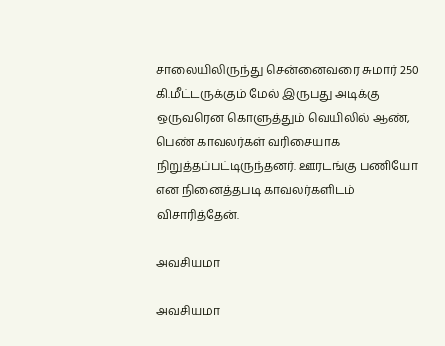சாலையிலிருந்து சென்னைவரை சுமார் 250 கி.மீட்டருக்கும் மேல் இருபது அடிக்கு ஒருவரென கொளுத்தும் வெயிலில் ஆண், பெண் காவலர்கள் வரிசையாக நிறுத்தப்பட்டிருந்தனர். ஊரடங்கு பணியோ என நினைத்தபடி காவலர்களிடம் விசாரித்தேன்.

அவசியமா

அவசியமா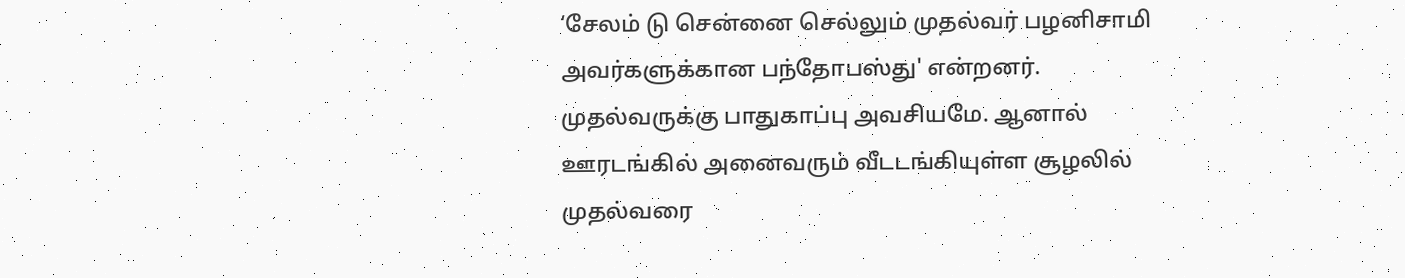‘சேலம் டு சென்னை செல்லும் முதல்வர் பழனிசாமி அவர்களுக்கான பந்தோபஸ்து' என்றனர். முதல்வருக்கு பாதுகாப்பு அவசியமே. ஆனால் ஊரடங்கில் அனைவரும் வீடடங்கியுள்ள சூழலில் முதல்வரை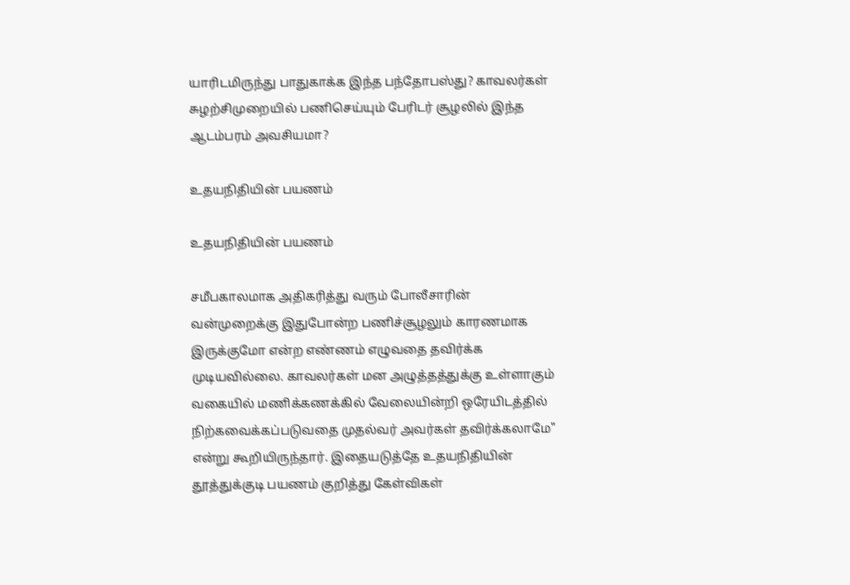யாரிடமிருந்து பாதுகாக்க இந்த பந்தோபஸ்து? காவலர்கள் சுழற்சிமுறையில் பணிசெய்யும் பேரிடர் சூழலில் இந்த ஆடம்பரம் அவசியமா?

உதயநிதியின் பயணம்

உதயநிதியின் பயணம்

சமீபகாலமாக அதிகரித்து வரும் போலீசாரின் வன்முறைக்கு இதுபோன்ற பணிச்சூழலும் காரணமாக இருக்குமோ என்ற எண்ணம் எழுவதை தவிர்க்க முடியவில்லை. காவலர்கள் மன அழுத்தத்துக்கு உள்ளாகும் வகையில் மணிக்கணக்கில் வேலையின்றி ஒரேயிடத்தில் நிற்கவைக்கப்படுவதை முதல்வர் அவர்கள் தவிர்க்கலாமே" என்று கூறியிருந்தார். இதையடுத்தே உதயநிதியின் தூத்துக்குடி பயணம் குறித்து கேள்விகள்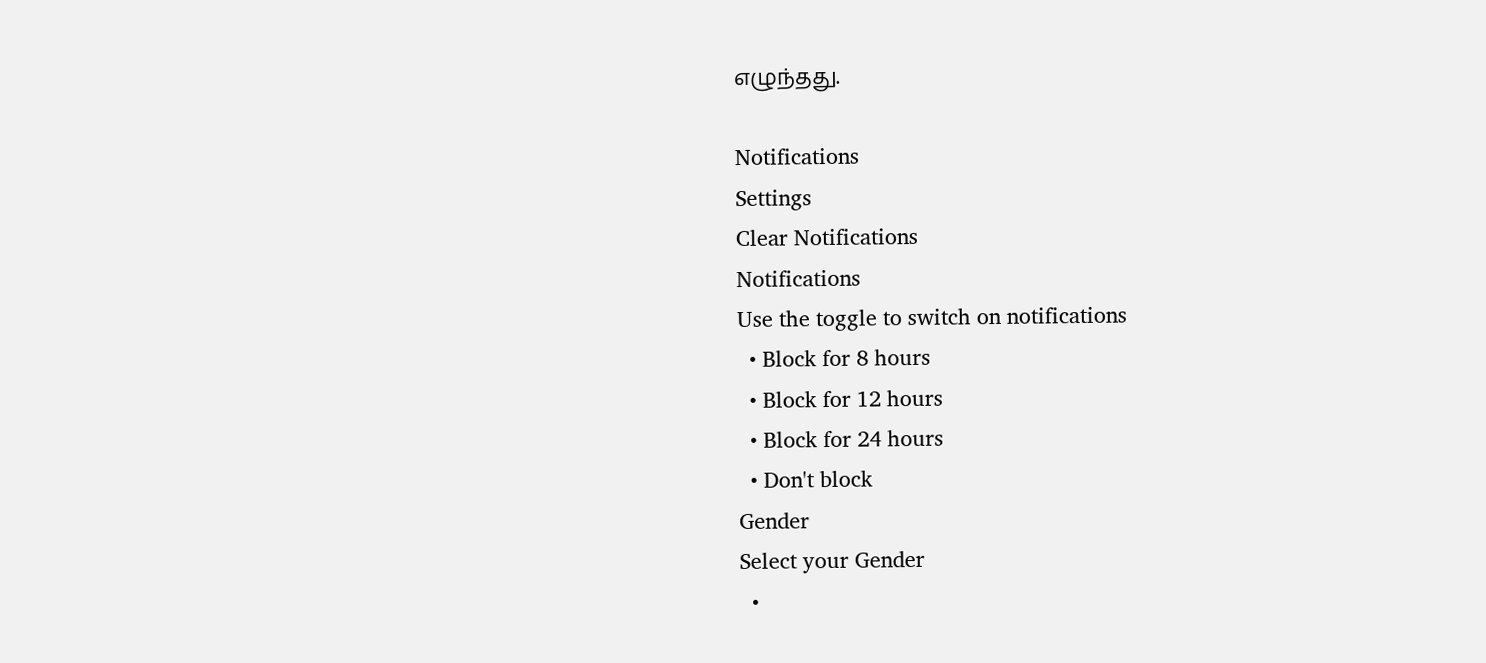எழுந்தது.

Notifications
Settings
Clear Notifications
Notifications
Use the toggle to switch on notifications
  • Block for 8 hours
  • Block for 12 hours
  • Block for 24 hours
  • Don't block
Gender
Select your Gender
  •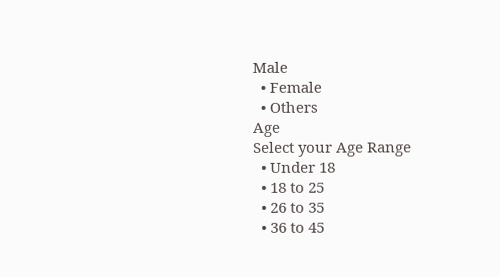Male
  • Female
  • Others
Age
Select your Age Range
  • Under 18
  • 18 to 25
  • 26 to 35
  • 36 to 45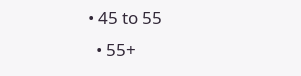• 45 to 55
  • 55+